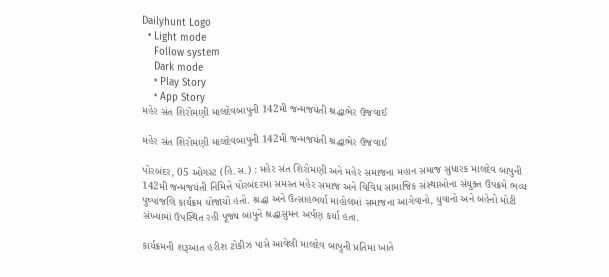Dailyhunt Logo
  • Light mode
    Follow system
    Dark mode
    • Play Story
    • App Story
મહેર સંત શિરોમણી માલદેવબાપુની 142મી જન્મજયંતી શ્રદ્ધાભેર ઉજવાઈ

મહેર સંત શિરોમણી માલદેવબાપુની 142મી જન્મજયંતી શ્રદ્ધાભેર ઉજવાઈ

પોરબંદર, 05 ઓગસ્ટ (હિ.સ.) : મહેર સંત શિરોમણી અને મહેર સમાજના મહાન સમાજ સુધારક માલદેવ બાપુની 142મી જન્મજયંતી નિમિત્તે પોરબંદરમાં સમસ્ત મહેર સમાજ અને વિવિધ સામાજિક સંસ્થાઓના સંયુક્ત ઉપક્રમે ભવ્ય પુષ્પાંજલિ કાર્યક્રમ યોજાયો હતો. શ્રદ્ધા અને ઉત્સાહભર્યા માહોલમાં સમાજના આગેવાનો, યુવાનો અને બહેનો મોટી સંખ્યામાં ઉપસ્થિત રહી પૂજ્ય બાપુને શ્રદ્ધાસુમન અર્પણ કર્યા હતા.

કાર્યક્રમની શરૂઆત હરીશ ટોકીઝ પાસે આવેલી માલદેવ બાપુની પ્રતિમા ખાતે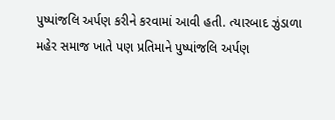પુષ્પાંજલિ અર્પણ કરીને કરવામાં આવી હતી. ત્યારબાદ ઝુંડાળા મહેર સમાજ ખાતે પણ પ્રતિમાને પુષ્પાંજલિ અર્પણ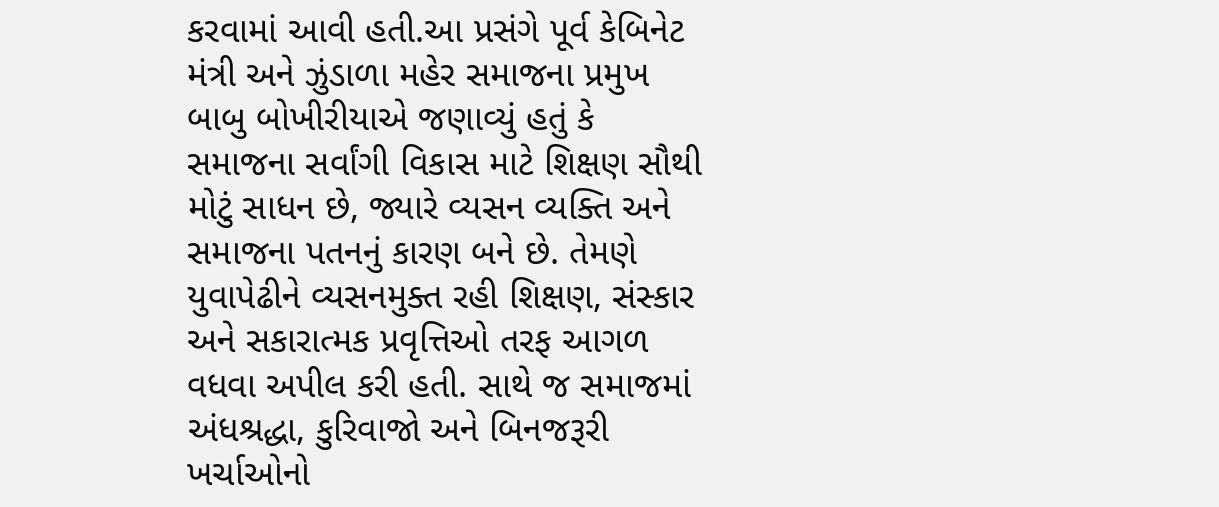કરવામાં આવી હતી.આ પ્રસંગે પૂર્વ કેબિનેટ મંત્રી અને ઝુંડાળા મહેર સમાજના પ્રમુખ બાબુ બોખીરીયાએ જણાવ્યું હતું કે સમાજના સર્વાંગી વિકાસ માટે શિક્ષણ સૌથી મોટું સાધન છે, જ્યારે વ્યસન વ્યક્તિ અને સમાજના પતનનું કારણ બને છે. તેમણે યુવાપેઢીને વ્યસનમુક્ત રહી શિક્ષણ, સંસ્કાર અને સકારાત્મક પ્રવૃત્તિઓ તરફ આગળ વધવા અપીલ કરી હતી. સાથે જ સમાજમાં અંધશ્રદ્ધા, કુરિવાજો અને બિનજરૂરી ખર્ચાઓનો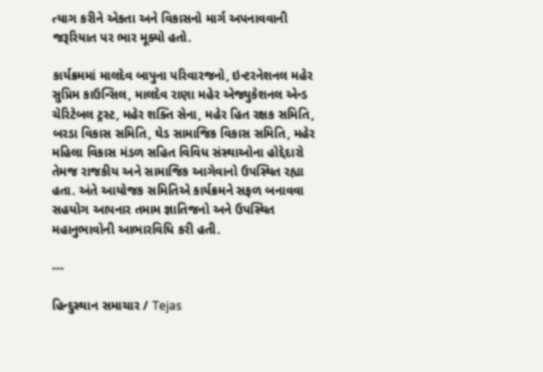ત્યાગ કરીને એકતા અને વિકાસનો માર્ગ અપનાવવાની જરૂરિયાત પર ભાર મૂક્યો હતો.

કાર્યક્રમમાં માલદેવ બાપુના પરિવારજનો, ઇન્ટરનેશનલ મહેર સુપ્રિમ કાઉન્સિલ, માલદેવ રાણા મહેર એજ્યુકેશનલ એન્ડ ચેરિટેબલ ટ્રસ્ટ, મહેર શક્તિ સેના, મહેર હિત રક્ષક સમિતિ, બરડા વિકાસ સમિતિ, ઘેડ સામાજિક વિકાસ સમિતિ, મહેર મહિલા વિકાસ મંડળ સહિત વિવિધ સંસ્થાઓના હોદ્દેદારો તેમજ રાજકીય અને સામાજિક આગેવાનો ઉપસ્થિત રહ્યા હતા. અંતે આયોજક સમિતિએ કાર્યક્રમને સફળ બનાવવા સહયોગ આપનાર તમામ જ્ઞાતિજનો અને ઉપસ્થિત મહાનુભાવોની આભારવિધિ કરી હતી.

---

હિન્દુસ્થાન સમાચાર / Tejas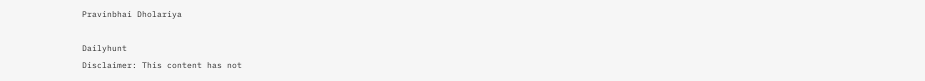Pravinbhai Dholariya

Dailyhunt
Disclaimer: This content has not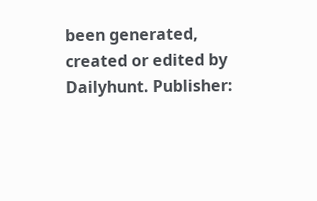been generated, created or edited by Dailyhunt. Publisher: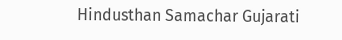Hindusthan Samachar Gujarati